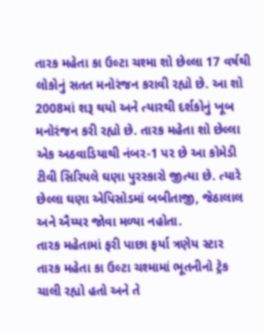તારક મહેતા કા ઉલ્ટા ચશ્મા શો છેલ્લા 17 વર્ષથી લોકોનું સતત મનોરંજન કરાવી રહ્યો છે. આ શો 2008માં શરૂ થયો અને ત્યારથી દર્શકોનું ખૂબ મનોરંજન કરી રહ્યો છે. તારક મહેતા શો છેલ્લા એક અઠવાડિયાથી નંબર-1 પર છે આ કોમેડી ટીવી સિરિયલે ઘણા પુરસ્કારો જીત્યા છે. ત્યારે છેલ્લા ઘણા એપિસોડમાં બબીતાજી, જેઠાલાલ અને ઐય્યર જોવા મળ્યા નહોતા.
તારક મહેતામાં ફરી પાછા ફર્યા ત્રણેય સ્ટાર
તારક મહેતા કા ઉલ્ટા ચશ્મામાં ભૂતનીનો ટ્રેક ચાલી રહ્યો હતો અને તે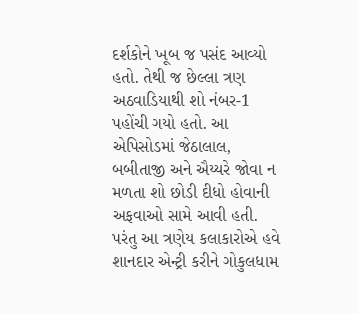દર્શકોને ખૂબ જ પસંદ આવ્યો હતો. તેથી જ છેલ્લા ત્રણ અઠવાડિયાથી શો નંબર-1 પહોંચી ગયો હતો. આ એપિસોડમાં જેઠાલાલ, બબીતાજી અને ઐય્યરે જોવા ન મળતા શો છોડી દીધો હોવાની અફવાઓ સામે આવી હતી. પરંતુ આ ત્રણેય કલાકારોએ હવે શાનદાર એન્ટ્રી કરીને ગોકુલધામ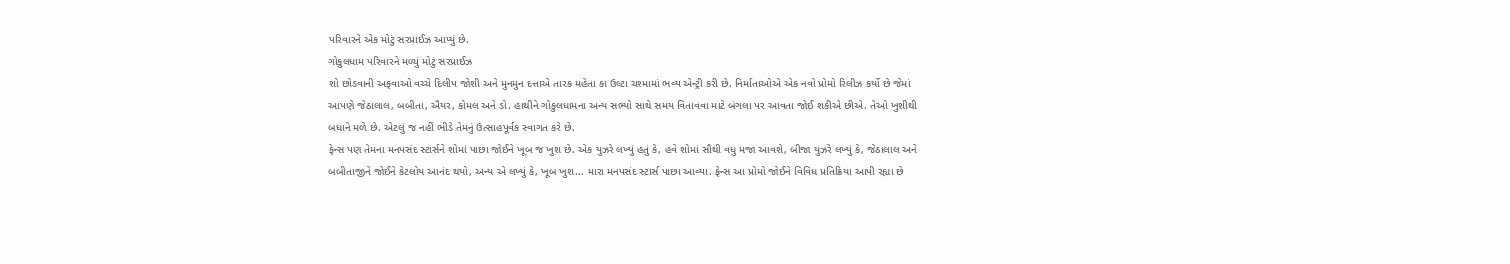પરિવારને એક મોટું સરપ્રાઈઝ આપ્યું છે.
ગોકુલધામ પરિવારને મળ્યું મોટું સરપ્રાઈઝ
શો છોડવાની અફવાઓ વચ્ચે દિલીપ જોશી અને મુનમુન દત્તાએ તારક મહેતા કા ઉલ્ટા ચશ્મામાં ભવ્ય એન્ટ્રી કરી છે. નિર્માતાઓએ એક નવો પ્રોમો રિલીઝ કર્યો છે જેમાં આપણે જેઠાલાલ, બબીતા, ઐયર, કોમલ અને ડો. હાથીને ગોકુલધામના અન્ય સભ્યો સાથે સમય વિતાવવા માટે બંગલા પર આવતા જોઈ શકીએ છીએ. તેઓ ખુશીથી બધાને મળે છે. એટલું જ નહીં ભીડે તેમનું ઉત્સાહપૂર્વક સ્વાગત કરે છે.
ફેન્સ પણ તેમના મનપસંદ સ્ટાર્સને શોમાં પાછા જોઈને ખૂબ જ ખુશ છે. એક યુઝરે લખ્યું હતું કે, હવે શોમાં સૌથી વધુ મજા આવશે, બીજા યુઝરે લખ્યું કે, જેઠાલાલ અને બબીતાજીને જોઈને કેટલોય આનંદ થયો, અન્ય એ લખ્યું કે, ખૂબ ખુશ... મારા મનપસંદ સ્ટાર્સ પાછા આવ્યા. ફેન્સ આ પ્રોમો જોઈને વિવિધ પ્રતિક્રિયા આપી રહ્યા છે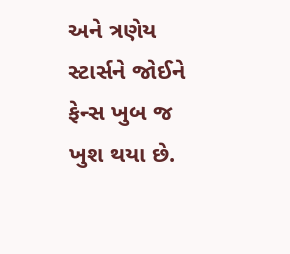અને ત્રણેય સ્ટાર્સને જોઈને ફેન્સ ખુબ જ ખુશ થયા છે.